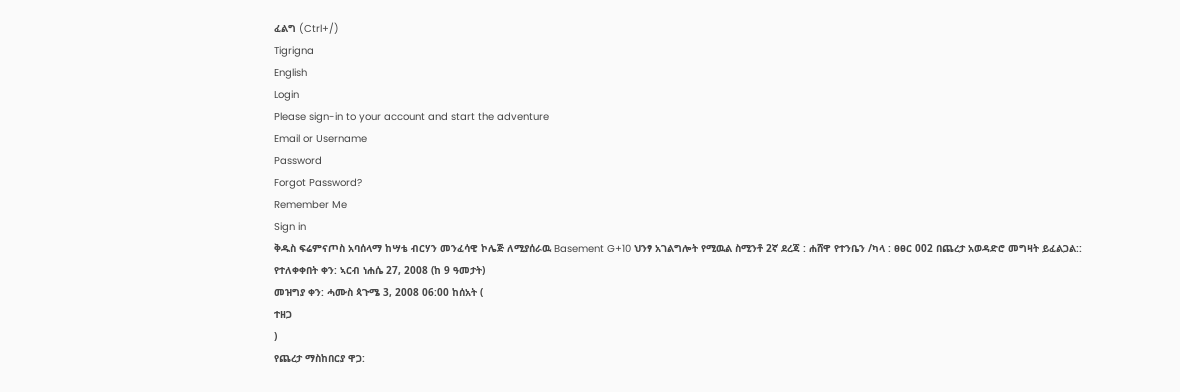ፈልግ (Ctrl+/)
Tigrigna
English
Login
Please sign-in to your account and start the adventure
Email or Username
Password
Forgot Password?
Remember Me
Sign in
ቅዱስ ፍሬምናጦስ አባሰላማ ከሣቴ ብርሃን መንፈሳዊ ኮሌጅ ለሚያሰራዉ Basement G+10 ህንፃ አገልግሎት የሚዉል ስሚንቶ 2ኛ ደረጃ : ሐሸዋ የተንቤን /ካላ : ፀፀር 002 በጨረታ አወዳድሮ መግዛት ይፈልጋል::
የተለቀቀበት ቀን: ኣርብ ነሐሴ 27, 2008 (ከ 9 ዓመታት)
መዝግያ ቀን: ሓሙስ ጳጉሜ 3, 2008 06:00 ከሰአት (
ተዘጋ
)
የጨረታ ማስከበርያ ዋጋ: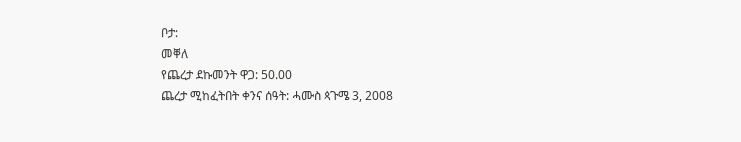ቦታ:
መቐለ
የጨረታ ደኩመንት ዋጋ: 50.00
ጨረታ ሚከፈትበት ቀንና ሰዓት: ሓሙስ ጳጉሜ 3, 2008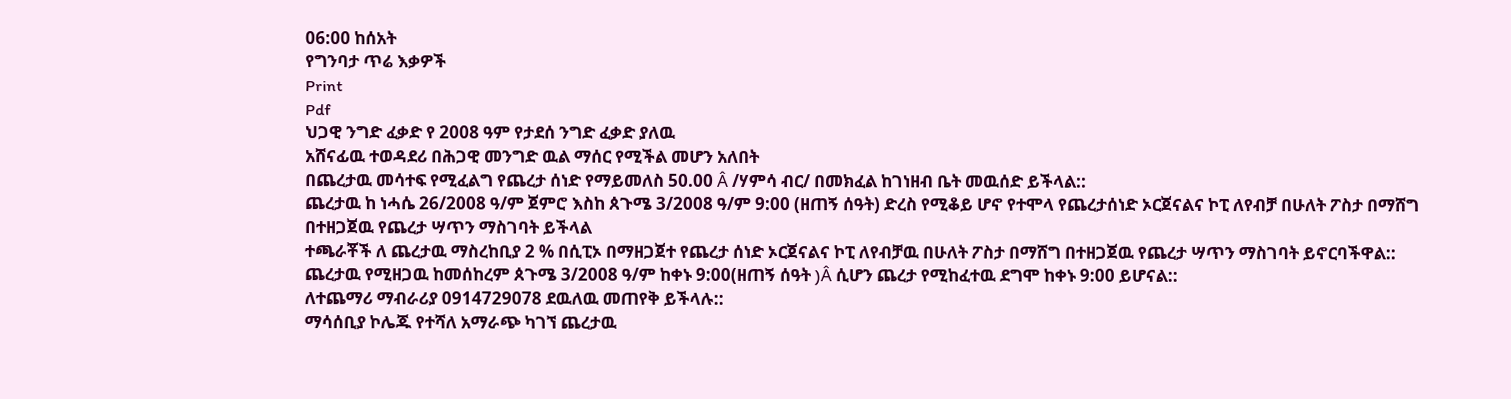06:00 ከሰአት
የግንባታ ጥሬ እቃዎች
Print
Pdf
ህጋዊ ንግድ ፈቃድ የ 2008 ዓም የታደሰ ንግድ ፈቃድ ያለዉ
አሸናፊዉ ተወዳደሪ በሕጋዊ መንግድ ዉል ማሰር የሚችል መሆን አለበት
በጨረታዉ መሳተፍ የሚፈልግ የጨረታ ሰነድ የማይመለስ 50.00 Â /ሃምሳ ብር/ በመክፈል ከገነዘብ ቤት መዉሰድ ይችላል::
ጨረታዉ ከ ነሓሴ 26/2008 ዓ/ም ጀምሮ እስከ ጰጉሜ 3/2008 ዓ/ም 9:00 (ዘጠኝ ሰዓት) ድረስ የሚቆይ ሆኖ የተሞላ የጨረታሰነድ ኦርጀናልና ኮፒ ለየብቻ በሁለት ፖስታ በማሸግ በተዘጋጀዉ የጨረታ ሣጥን ማስገባት ይችላል
ተጫራቾች ለ ጨረታዉ ማስረከቢያ 2 % በሲፒኦ በማዘጋጀተ የጨረታ ሰነድ ኦርጀናልና ኮፒ ለየብቻዉ በሁለት ፖስታ በማሸግ በተዘጋጀዉ የጨረታ ሣጥን ማስገባት ይኖርባችዋል::
ጨረታዉ የሚዘጋዉ ከመሰከረም ጰጉሜ 3/2008 ዓ/ም ከቀኑ 9:00(ዘጠኝ ሰዓት )Â ሲሆን ጨረታ የሚከፈተዉ ደግሞ ከቀኑ 9:00 ይሆናል::
ለተጨማሪ ማብራሪያ 0914729078 ደዉለዉ መጠየቅ ይችላሉ::
ማሳሰቢያ ኮሌጁ የተሻለ አማራጭ ካገኘ ጨረታዉ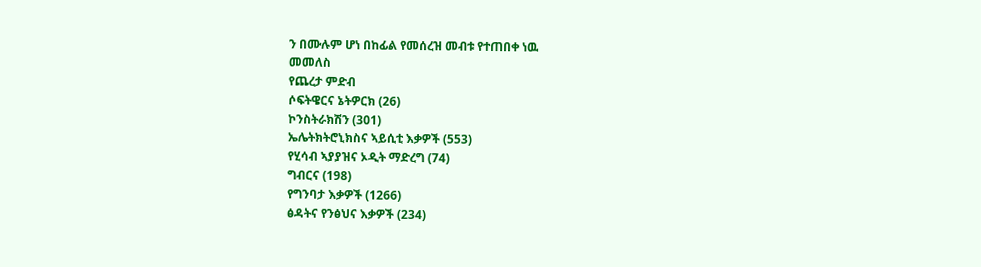ን በሙሉም ሆነ በከፊል የመሰረዝ መብቱ የተጠበቀ ነዉ
መመለስ
የጨረታ ምድብ
ሶፍትዌርና ኔትዎርክ (26)
ኮንስትራክሽን (301)
ኤሌትክትሮኒክስና ኣይሲቲ እቃዎች (553)
የሂሳብ ኣያያዝና ኦዲት ማድረግ (74)
ግብርና (198)
የግንባታ እቃዎች (1266)
ፅዳትና የንፅህና እቃዎች (234)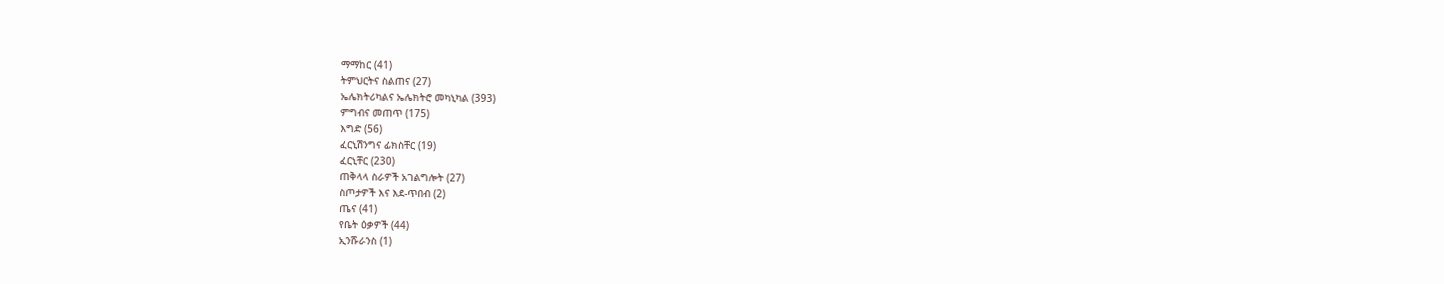ማማከር (41)
ትምህርትና ስልጠና (27)
ኤሌክትሪካልና ኤሌክትሮ መካኒካል (393)
ምግብና መጠጥ (175)
እግድ (56)
ፈርኒሽንግና ፊክስቸር (19)
ፈርኒቸር (230)
ጠቅላላ ስራዎች አገልግሎት (27)
ስጦታዎች እና እደ-ጥበብ (2)
ጤና (41)
የቤት ዕቃዎች (44)
ኢንሹራንስ (1)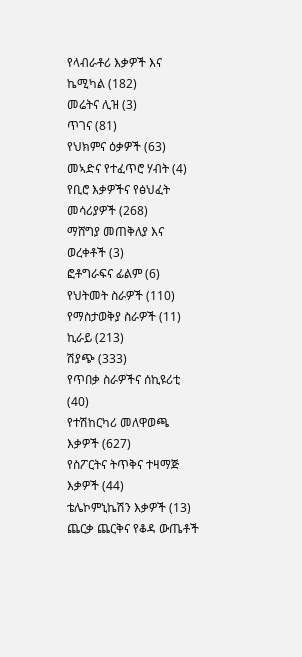የላብራቶሪ እቃዎች እና ኬሚካል (182)
መሬትና ሊዝ (3)
ጥገና (81)
የህክምና ዕቃዎች (63)
መኣድና የተፈጥሮ ሃብት (4)
የቢሮ እቃዎችና የፅህፈት መሳሪያዎች (268)
ማሸግያ መጠቅለያ እና ወረቀቶች (3)
ፎቶግራፍና ፊልም (6)
የህትመት ስራዎች (110)
የማስታወቅያ ስራዎች (11)
ኪራይ (213)
ሽያጭ (333)
የጥበቃ ስራዎችና ሰኪዩሪቲ (40)
የተሽከርካሪ መለዋወጫ እቃዎች (627)
የስፖርትና ትጥቅና ተዛማጅ እቃዎች (44)
ቴሌኮምኒኬሽን እቃዎች (13)
ጨርቃ ጨርቅና የቆዳ ውጤቶች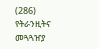(286)
የትራንዚትና መጓጓዠያ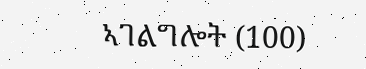ኣገልግሎት (100)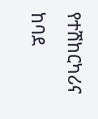የተሽከርካሪና ከባደ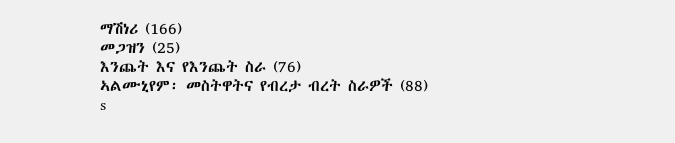ማሽነሪ (166)
መጋዝን (25)
እንጨት እና የእንጨት ስራ (76)
ኣልሙኒየም፡ መስትዋትና የብረታ ብረት ስራዎች (88)
s